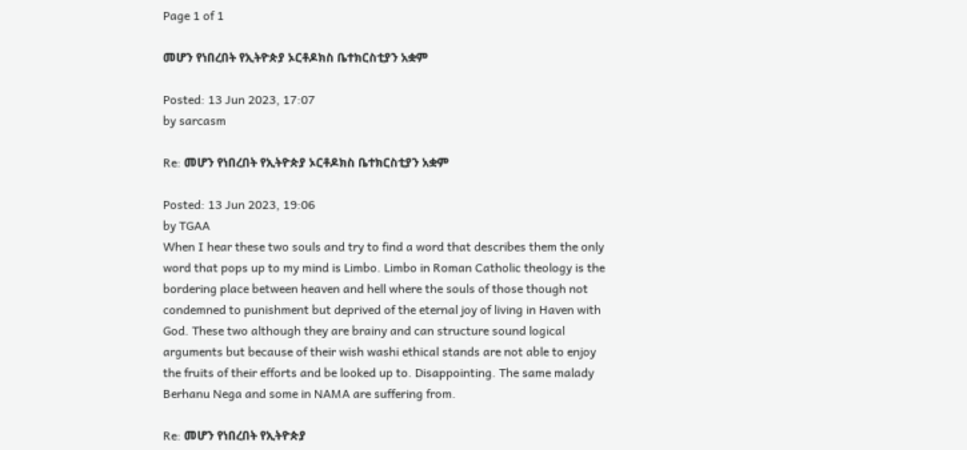Page 1 of 1

መሆን የነበረበት የኢትዮጵያ ኦርቶዶክስ ቤተክርስቲያን አቋም

Posted: 13 Jun 2023, 17:07
by sarcasm

Re: መሆን የነበረበት የኢትዮጵያ ኦርቶዶክስ ቤተክርስቲያን አቋም

Posted: 13 Jun 2023, 19:06
by TGAA
When I hear these two souls and try to find a word that describes them the only word that pops up to my mind is Limbo. Limbo in Roman Catholic theology is the bordering place between heaven and hell where the souls of those though not condemned to punishment but deprived of the eternal joy of living in Haven with God. These two although they are brainy and can structure sound logical arguments but because of their wish washi ethical stands are not able to enjoy the fruits of their efforts and be looked up to. Disappointing. The same malady Berhanu Nega and some in NAMA are suffering from.

Re: መሆን የነበረበት የኢትዮጵያ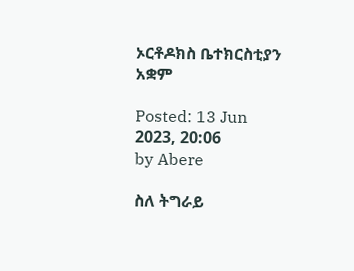ኦርቶዶክስ ቤተክርስቲያን አቋም

Posted: 13 Jun 2023, 20:06
by Abere

ስለ ትግራይ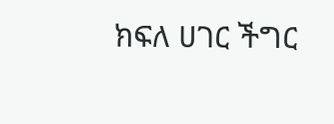ክፍለ ሀገር ችግር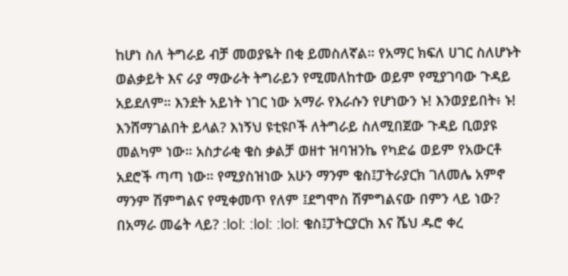ከሆነ ስለ ትግራይ ብቻ መወያዬት በቂ ይመስለኛል። የአማር ክፍለ ሀገር ስለሆኑት ወልቃይት እና ራያ ማውራት ትግራይን የሚመለከተው ወይም የሚያገባው ጉዳይ አይደለም። እንደት አይነት ነገር ነው አማራ የእራሱን የሆነውን ኑ! እንወያይበት፥ ኑ! እንሸማገልበት ይላል? እነኝህ ዩቲዩቦች ለትግራይ ስለሚበጀው ጉዳይ ቢወያዩ መልካም ነው። አስታራቂ ቄስ ቃልቻ ወዘተ ዝባዝንኬ የካድሬ ወይም የአውርቶ አደሮች ጣጣ ነው። የሚያስዝነው አሁን ማንም ቄስ፤ፓትራያርክ ገለመሌ አምኖ ማንም ሽምግልና የሚቀመጥ የለም ፤ደግሞስ ሽምግልናው በምን ላይ ነው? በአማራ መሬት ላይ? :lol: :lol: :lol: ቄስ፤ፓትርያርክ እና ሼህ ዱሮ ቀረ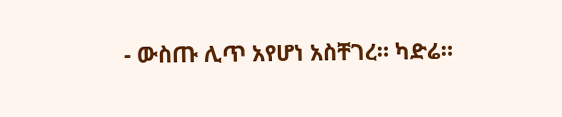- ውስጡ ሊጥ አየሆነ አስቸገረ። ካድሬ።